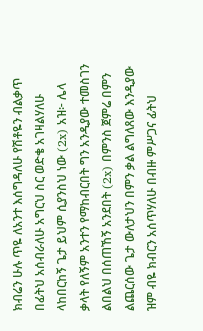ክብሬን ሁሉ ጥዬ ለአንተ እሰግዳለሁ የሽቶዬን ብልቃጥ በፊትህ አሰብራለሁ አግርህ ስር ወድቄ አገዛልሃለሁ ላከበርከኝ ጌታ ይህም ሲያንስህ ነው (2x) አዝ፦ ሌላ ቃላት የለኝም አንተን የማከብርበት ግን አንዲያው ተመስገን ልበልህ በሰጠኸኝ አንደበት (2x) በምንስ ጀምሬ በምን ልጨርሰው ጌታ ውለታህን በምን ቃል ልግለጸው እንዲያው ዝም ብዬ ክብርን አሰጥሃለሁ በብዙ ምሥጋና ፊትህ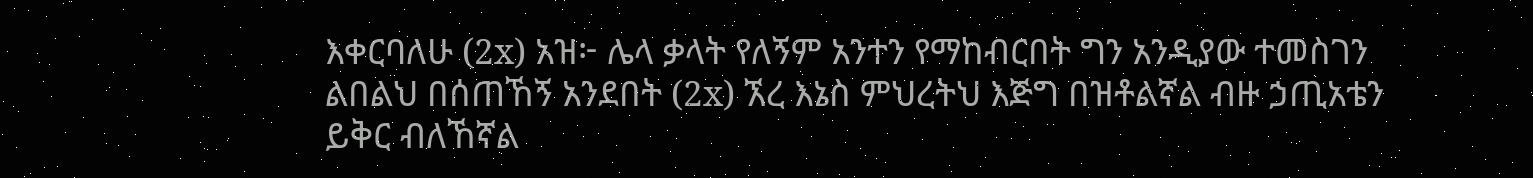እቀርባለሁ (2x) አዝ፦ ሌላ ቃላት የለኝም አንተን የማከብርበት ግን አንዲያው ተመስገን ልበልህ በሰጠኸኝ አንደበት (2x) ኧረ እኔስ ምህረትህ እጅግ በዝቶልኛል ብዙ ኃጢአቴን ይቅር ብለኸኛል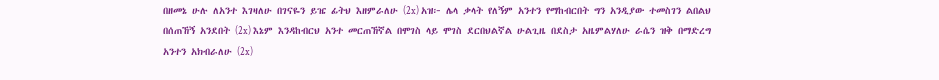በዘመኔ ሁሉ ለአንተ እገዛለሁ በገናዬን ይዤ ፊትህ እዘምራለሁ (2x) አዝ፦ ሌላ ቃላት የለኝም አንተን የማከብርበት ግን አንዲያው ተመስገን ልበልህ በሰጠኸኝ አንደበት (2x) እኔም እንዳከብርህ አንተ መርጠኸኛል በሞገስ ላይ ሞገስ ደርበህልኛል ሁልጊዜ በደስታ አዜምልሃለሁ ራሴን ዝቅ በማድረግ አንተን አክብራለሁ (2x)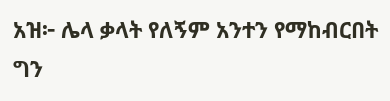አዝ፦ ሌላ ቃላት የለኝም አንተን የማከብርበት ግን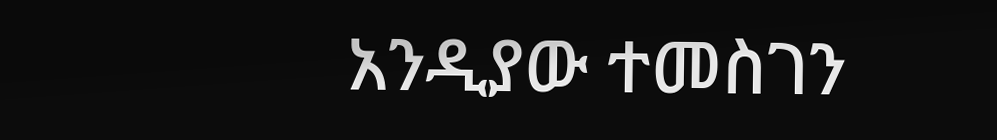አንዲያው ተመስገን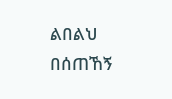ልበልህ በሰጠኸኝ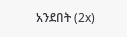አንደበት (2x)